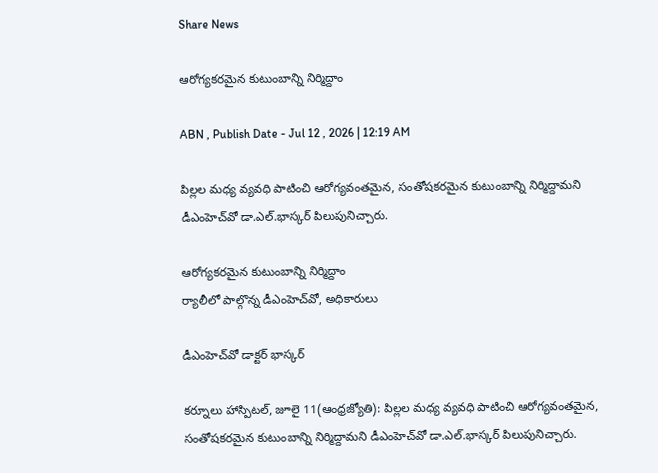Share News

ఆరోగ్యకరమైన కుటుంబాన్ని నిర్మిద్దాం

ABN , Publish Date - Jul 12 , 2026 | 12:19 AM

పిల్లల మధ్య వ్యవధి పాటించి ఆరోగ్యవంతమైన, సంతోషకరమైన కుటుంబాన్ని నిర్మిద్దామని డీఎంహెచ్‌వో డా.ఎల్‌.భాస్కర్‌ పిలుపునిచ్చారు.

ఆరోగ్యకరమైన కుటుంబాన్ని నిర్మిద్దాం
ర్యాలీలో పాల్గొన్న డీఎంహెచ్‌వో, అధికారులు

డీఎంహెచ్‌వో డాక్టర్‌ భాస్కర్‌

కర్నూలు హాస్పిటల్‌, జూలై 11(ఆంధ్రజ్యోతి): పిల్లల మధ్య వ్యవధి పాటించి ఆరోగ్యవంతమైన, సంతోషకరమైన కుటుంబాన్ని నిర్మిద్దామని డీఎంహెచ్‌వో డా.ఎల్‌.భాస్కర్‌ పిలుపునిచ్చారు.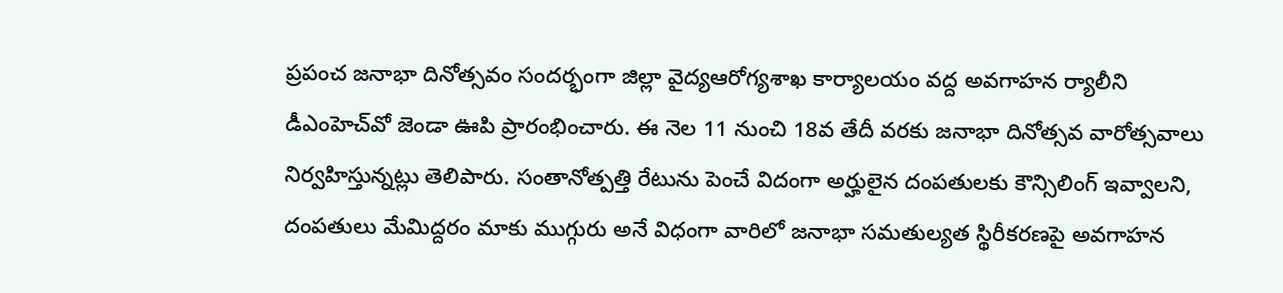ప్రపంచ జనాభా దినోత్సవం సందర్భంగా జిల్లా వైద్యఆరోగ్యశాఖ కార్యాలయం వద్ద అవగాహన ర్యాలీని డీఎంహెచ్‌వో జెండా ఊపి ప్రారంభించారు. ఈ నెల 11 నుంచి 18వ తేదీ వరకు జనాభా దినోత్సవ వారోత్సవాలు నిర్వహిస్తున్నట్లు తెలిపారు. సంతానోత్పత్తి రేటును పెంచే విదంగా అర్హులైన దంపతులకు కౌన్సిలింగ్‌ ఇవ్వాలని, దంపతులు మేమిద్దరం మాకు ముగ్గురు అనే విధంగా వారిలో జనాభా సమతుల్యత స్థిరీకరణపై అవగాహన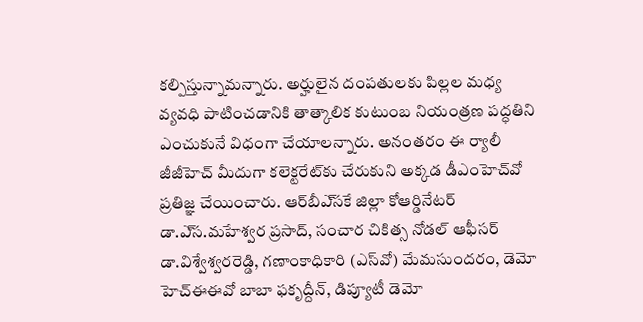కల్పిస్తున్నామన్నారు. అర్హులైన దంపతులకు పిల్లల మధ్య వ్యవధి పాటించడానికి తాత్కాలిక కుటుంబ నియంత్రణ పద్ధతిని ఎంచుకునే విధంగా చేయాలన్నారు. అనంతరం ఈ ర్యాలీ జీజీహెచ్‌ మీదుగా కలెక్టరేట్‌కు చేరుకుని అక్కడ డీఎంహెచ్‌వో ప్రతిజ్ఞ చేయించారు. ఆర్‌బీఎ్‌సకే జిల్లా కోఆర్డినేటర్‌ డా.ఎ్‌స.మహేశ్వర ప్రసాద్‌, సంచార చికిత్స నోడల్‌ ఆఫీసర్‌ డా.విశ్వేశ్వరరెడ్డి, గణాంకాధికారి (ఎస్‌వో) మేమసుందరం, డెమో హెచ్‌ఈఈవో బాబా ఫకృద్దీన్‌, డిప్యూటీ డెమో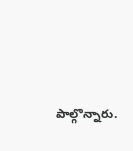పాల్గొన్నారు.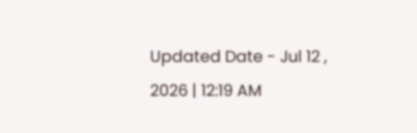Updated Date - Jul 12 , 2026 | 12:19 AM